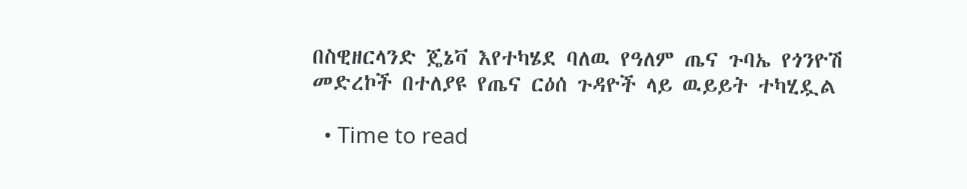በስዊዘርላንድ ጄኔቫ እየተካሄደ ባለዉ የዓለም ጤና ጉባኤ የጎንዮሽ መድረኮች በተለያዩ የጤና ርዕሰ ጉዳዮች ላይ ዉይይት ተካሂዷል

  • Time to read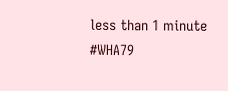less than 1 minute
#WHA79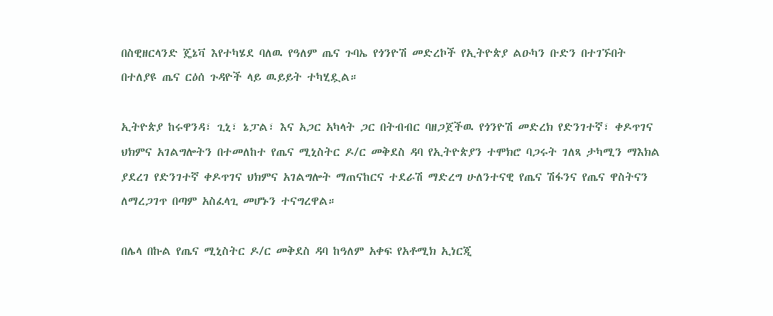በስዊዘርላንድ ጄኔቫ እየተካሄደ ባለዉ የዓለም ጤና ጉባኤ የጎንዮሽ መድረኮች የኢትዮጵያ ልዑካን ቡድን በተገኙበት በተለያዩ ጤና ርዕሰ ጉዳዮች ላይ ዉይይት ተካሂዷል።

ኢትዮጵያ ከሩዋንዳ፣ ጊኒ፣ ኔፓል፣ እና አጋር አካላት ጋር በትብብር ባዘጋጀችዉ የጎንዮሽ መድረክ የድንገተኛ፣ ቀዶጥገና ህክምና አገልግሎትን በተመለከተ የጤና ሚኒስትር ዶ/ር መቅደስ ዳባ የኢትዮጵያን ተሞክሮ ባጋሩት ገለጻ ታካሚን ማእክል ያደረገ የድንገተኛ ቀዶጥገና ህክምና አገልግሎት ማጠናከርና ተደራሽ ማድረግ ሁለንተናዊ የጤና ሽፋንና የጤና ዋስትናን ለማረጋገጥ በጣም አስፈላጊ መሆኑን ተናግረዋል።

በሌላ በኩል የጤና ሚኒስትር ዶ/ር መቅደስ ዳባ ከዓለም አቀፍ የአቶሚክ ኢነርጂ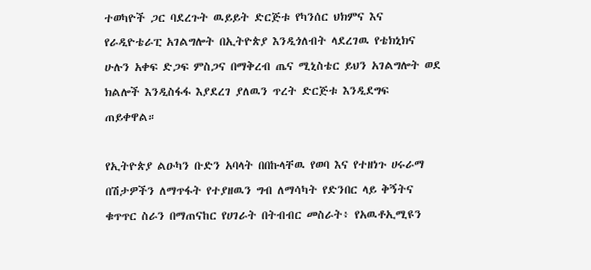ተወካዮች ጋር ባደረጉት ዉይይት ድርጅቱ የካንሰር ህክምና እና የራዲዮቴራፒ አገልግሎት በኢትዮጵያ እንዲጎለብት ላደረገዉ የቴክኒክና ሁሉን አቀፍ ድጋፍ ምስጋና በማቅረብ ጤና ሚኒስቴር ይህን አገልግሎት ወደ ክልሎች እንዲስፋፋ እያደረገ ያለዉን ጥረት ድርጅቱ እንዲደግፍ ጠይቀዋል።

የኢትዮጵያ ልዑካን ቡድን አባላት በበኩላቸዉ የወባ እና የተዘነጉ ሀሩራማ በሽታዎችን ለማጥፋት የተያዘዉን ግብ ለማሳካት የድንበር ላይ ቅኝትና ቁጥጥር ስራን በማጠናከር የሀገራት በትብብር መስራት፥ የአዉቶኢሚዩን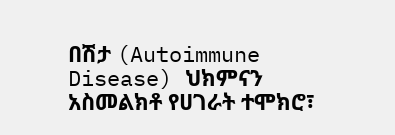በሽታ (Autoimmune Disease) ህክምናን አስመልክቶ የሀገራት ተሞክሮ፣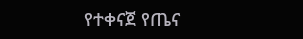የተቀናጀ የጤና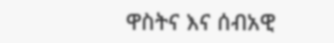ዋስትና እና ሰብአዊ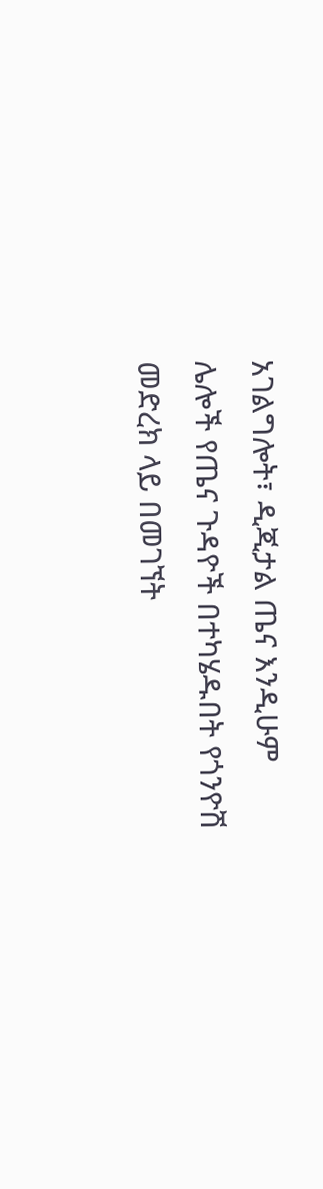አገልግሎት፣ ዲጂታል ጤና እንዲሁም ሌሎች የጤና ጉዳዮች በተካሄዱበት የጎንዮሽ መድረክ ላይ በመገኘት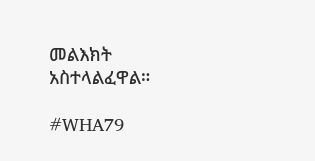መልእክት አስተላልፈዋል።

#WHA79